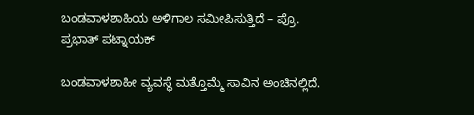ಬಂಡವಾಳಶಾಹಿಯ ಅಳಿಗಾಲ ಸಮೀಪಿಸುತ್ತಿದೆ – ಪ್ರೊ. ಪ್ರಭಾತ್‌ ಪಟ್ನಾಯಕ್‌

ಬಂಡವಾಳಶಾಹೀ ವ್ಯವಸ್ಥೆ ಮತ್ತೊಮ್ಮೆ ಸಾವಿನ ಅಂಚಿನಲ್ಲಿದೆ.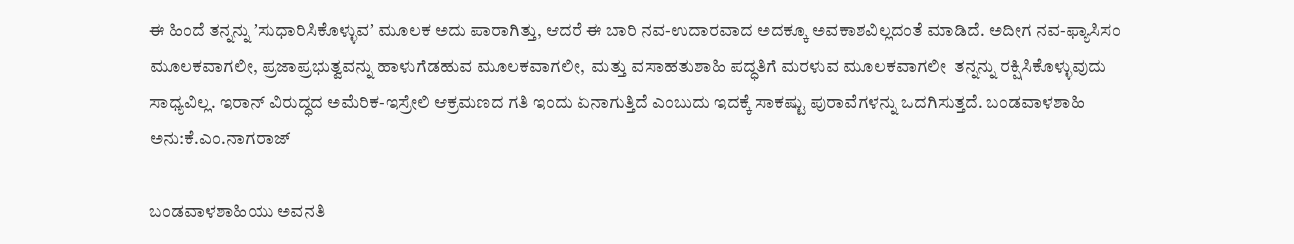ಈ ಹಿಂದೆ ತನ್ನನ್ನು ʼಸುಧಾರಿಸಿಕೊಳ್ಳುವʼ ಮೂಲಕ ಅದು ಪಾರಾಗಿತ್ತು, ಆದರೆ ಈ ಬಾರಿ ನವ-ಉದಾರವಾದ ಅದಕ್ಕೂ ಅವಕಾಶವಿಲ್ಲದಂತೆ ಮಾಡಿದೆ. ಅದೀಗ ನವ-ಫ್ಯಾಸಿಸಂ ಮೂಲಕವಾಗಲೀ, ಪ್ರಜಾಪ್ರಭುತ್ವವನ್ನು ಹಾಳುಗೆಡಹುವ ಮೂಲಕವಾಗಲೀ,  ಮತ್ತು ವಸಾಹತುಶಾಹಿ ಪದ್ಧತಿಗೆ ಮರಳುವ ಮೂಲಕವಾಗಲೀ  ತನ್ನನ್ನು ರಕ್ಷಿಸಿಕೊಳ್ಳುವುದು ಸಾಧ್ಯವಿಲ್ಲ. ಇರಾನ್ ವಿರುದ್ಧದ ಅಮೆರಿಕ-ಇಸ್ರೇಲಿ ಆಕ್ರಮಣದ ಗತಿ ಇಂದು ಏನಾಗುತ್ತಿದೆ ಎಂಬುದು ಇದಕ್ಕೆ ಸಾಕಷ್ಟು ಪುರಾವೆಗಳನ್ನು ಒದಗಿಸುತ್ತದೆ. ಬಂಡವಾಳಶಾಹಿ
ಅನು:ಕೆ.ಎಂ.ನಾಗರಾಜ್

ಬಂಡವಾಳಶಾಹಿಯು ಅವನತಿ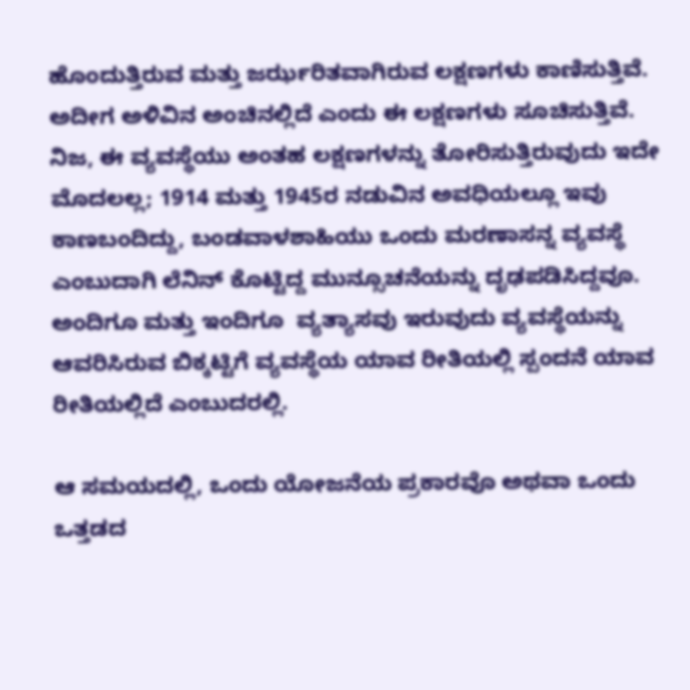ಹೊಂದುತ್ತಿರುವ ಮತ್ತು ಜರ್ಝರಿತವಾಗಿರುವ ಲಕ್ಷಣಗಳು ಕಾಣಿಸುತ್ತಿವೆ. ಅದೀಗ ಅಳಿವಿನ ಅಂಚಿನಲ್ಲಿದೆ ಎಂದು ಈ ಲಕ್ಷಣಗಳು ಸೂಚಿಸುತ್ತಿವೆ. ನಿಜ, ಈ ವ್ಯವಸ್ಥೆಯು ಅಂತಹ ಲಕ್ಷಣಗಳನ್ನು ತೋರಿಸುತ್ತಿರುವುದು ಇದೇ ಮೊದಲಲ್ಲ; 1914 ಮತ್ತು 1945ರ ನಡುವಿನ ಅವಧಿಯಲ್ಲೂ ಇವು ಕಾಣಬಂದಿದ್ದು, ಬಂಡವಾಳಶಾಹಿಯು ಒಂದು ಮರಣಾಸನ್ನ ವ್ಯವಸ್ಥೆ ಎಂಬುದಾಗಿ ಲೆನಿನ್ ಕೊಟ್ಟಿದ್ದ ಮುನ್ಸೂಚನೆಯನ್ನು ದೃಢಪಡಿಸಿದ್ದವೂ. ಅಂದಿಗೂ ಮತ್ತು ಇಂದಿಗೂ  ವ್ಯತ್ಯಾಸವು ಇರುವುದು ವ್ಯವಸ್ಥೆಯನ್ನು ಆವರಿಸಿರುವ ಬಿಕ್ಕಟ್ಟಿಗೆ ವ್ಯವಸ್ಥೆಯ ಯಾವ ರೀತಿಯಲ್ಲಿ ಸ್ಪಂದನೆ ಯಾವ ರೀತಿಯಲ್ಲಿದೆ ಎಂಬುದರಲ್ಲಿ.

ಆ ಸಮಯದಲ್ಲಿ, ಒಂದು ಯೋಜನೆಯ ಪ್ರಕಾರವೊ ಅಥವಾ ಒಂದು ಒತ್ತಡದ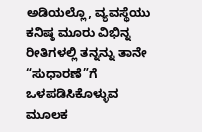ಅಡಿಯಲ್ಲೊ, ವ್ಯವಸ್ಥೆಯು ಕನಿಷ್ಠ ಮೂರು ವಿಭಿನ್ನ ರೀತಿಗಳಲ್ಲಿ ತನ್ನನ್ನು ತಾನೇ “ಸುಧಾರಣೆ”ಗೆ ಒಳಪಡಿಸಿಕೊಳ್ಳುವ ಮೂಲಕ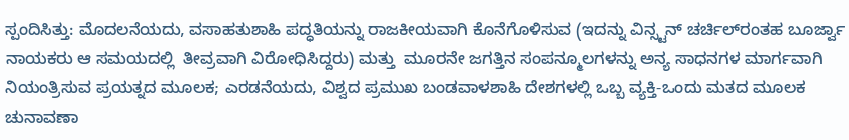ಸ್ಪಂದಿಸಿತ್ತು: ಮೊದಲನೆಯದು, ವಸಾಹತುಶಾಹಿ ಪದ್ಧತಿಯನ್ನು ರಾಜಕೀಯವಾಗಿ ಕೊನೆಗೊಳಿಸುವ (ಇದನ್ನು ವಿನ್ಸ್ಟನ್‌ ಚರ್ಚಿಲ್‌ರಂತಹ ಬೂರ್ಜ್ವಾ ನಾಯಕರು ಆ ಸಮಯದಲ್ಲಿ  ತೀವ್ರವಾಗಿ ವಿರೋಧಿಸಿದ್ದರು) ಮತ್ತು  ಮೂರನೇ ಜಗತ್ತಿನ ಸಂಪನ್ಮೂಲಗಳನ್ನು ಅನ್ಯ ಸಾಧನಗಳ ಮಾರ್ಗವಾಗಿ ನಿಯಂತ್ರಿಸುವ ಪ್ರಯತ್ನದ ಮೂಲಕ; ಎರಡನೆಯದು, ವಿಶ್ವದ ಪ್ರಮುಖ ಬಂಡವಾಳಶಾಹಿ ದೇಶಗಳಲ್ಲಿ ಒಬ್ಬ ವ್ಯಕ್ತಿ-ಒಂದು ಮತದ ಮೂಲಕ ಚುನಾವಣಾ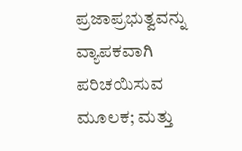ಪ್ರಜಾಪ್ರಭುತ್ವವನ್ನು ವ್ಯಾಪಕವಾಗಿ ಪರಿಚಯಿಸುವ ಮೂಲಕ; ಮತ್ತು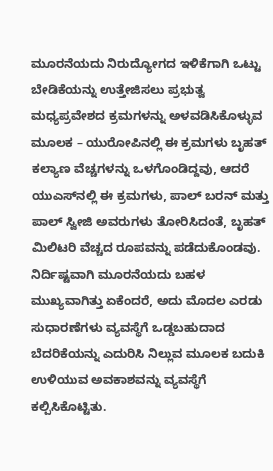ಮೂರನೆಯದು ನಿರುದ್ಯೋಗದ ಇಳಿಕೆಗಾಗಿ ಒಟ್ಟು ಬೇಡಿಕೆಯನ್ನು ಉತ್ತೇಜಿಸಲು ಪ್ರಭುತ್ವ ಮಧ್ಯಪ್ರವೇಶದ ಕ್ರಮಗಳನ್ನು ಅಳವಡಿಸಿಕೊಳ್ಳುವ ಮೂಲಕ – ಯುರೋಪಿನಲ್ಲಿ ಈ ಕ್ರಮಗಳು ಬೃಹತ್‌ ಕಲ್ಯಾಣ ವೆಚ್ಚಗಳನ್ನು ಒಳಗೊಂಡಿದ್ದವು, ಆದರೆ ಯುಎಸ್‌ನಲ್ಲಿ ಈ ಕ್ರಮಗಳು, ಪಾಲ್‌ ಬರನ್ ಮತ್ತು ಪಾಲ್‌ ಸ್ವೀಜಿ ಅವರುಗಳು ತೋರಿಸಿದಂತೆ, ಬೃಹತ್‌ ಮಿಲಿಟರಿ ವೆಚ್ಚದ ರೂಪವನ್ನು ಪಡೆದುಕೊಂಡವು. ನಿರ್ದಿಷ್ಟವಾಗಿ ಮೂರನೆಯದು ಬಹಳ ಮುಖ್ಯವಾಗಿತ್ತು ಏಕೆಂದರೆ, ಅದು ಮೊದಲ ಎರಡು ಸುಧಾರಣೆಗಳು ವ್ಯವಸ್ಥೆಗೆ ಒಡ್ಡಬಹುದಾದ ಬೆದರಿಕೆಯನ್ನು ಎದುರಿಸಿ ನಿಲ್ಲುವ ಮೂಲಕ ಬದುಕಿ ಉಳಿಯುವ ಅವಕಾಶವನ್ನು ವ್ಯವಸ್ಥೆಗೆ ಕಲ್ಪಿಸಿಕೊಟ್ಟಿತು.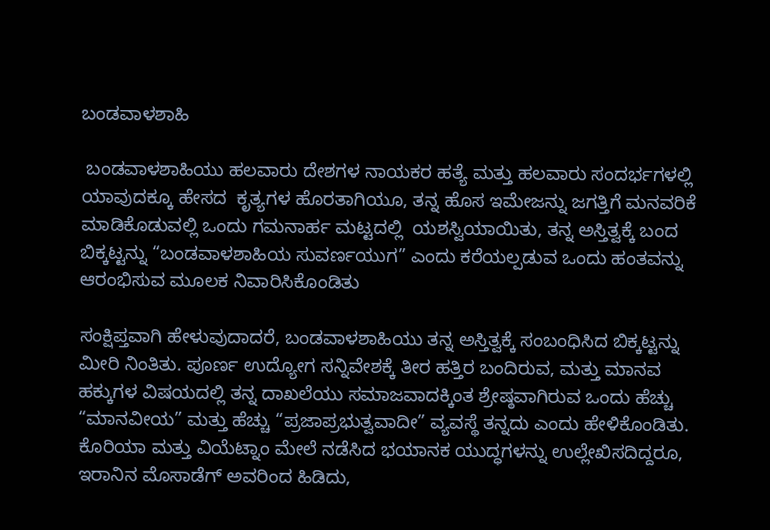ಬಂಡವಾಳಶಾಹಿ

 ಬಂಡವಾಳಶಾಹಿಯು ಹಲವಾರು ದೇಶಗಳ ನಾಯಕರ ಹತ್ಯೆ ಮತ್ತು ಹಲವಾರು ಸಂದರ್ಭಗಳಲ್ಲಿ ಯಾವುದಕ್ಕೂ ಹೇಸದ  ಕೃತ್ಯಗಳ ಹೊರತಾಗಿಯೂ, ತನ್ನ ಹೊಸ ಇಮೇಜನ್ನು ಜಗತ್ತಿಗೆ ಮನವರಿಕೆ ಮಾಡಿಕೊಡುವಲ್ಲಿ ಒಂದು ಗಮನಾರ್ಹ ಮಟ್ಟದಲ್ಲಿ  ಯಶಸ್ವಿಯಾಯಿತು, ತನ್ನ ಅಸ್ತಿತ್ವಕ್ಕೆ ಬಂದ ಬಿಕ್ಕಟ್ಟನ್ನು “ಬಂಡವಾಳಶಾಹಿಯ ಸುವರ್ಣಯುಗ” ಎಂದು ಕರೆಯಲ್ಪಡುವ ಒಂದು ಹಂತವನ್ನು ಆರಂಭಿಸುವ ಮೂಲಕ ನಿವಾರಿಸಿಕೊಂಡಿತು

ಸಂಕ್ಷಿಪ್ತವಾಗಿ ಹೇಳುವುದಾದರೆ, ಬಂಡವಾಳಶಾಹಿಯು ತನ್ನ ಅಸ್ತಿತ್ವಕ್ಕೆ ಸಂಬಂಧಿಸಿದ ಬಿಕ್ಕಟ್ಟನ್ನು ಮೀರಿ ನಿಂತಿತು. ಪೂರ್ಣ ಉದ್ಯೋಗ ಸನ್ನಿವೇಶಕ್ಕೆ ತೀರ ಹತ್ತಿರ ಬಂದಿರುವ, ಮತ್ತು ಮಾನವ ಹಕ್ಕುಗಳ ವಿಷಯದಲ್ಲಿ ತನ್ನ ದಾಖಲೆಯು ಸಮಾಜವಾದಕ್ಕಿಂತ ಶ್ರೇಷ್ಠವಾಗಿರುವ ಒಂದು ಹೆಚ್ಚು “ಮಾನವೀಯ” ಮತ್ತು ಹೆಚ್ಚು “ಪ್ರಜಾಪ್ರಭುತ್ವವಾದೀ” ವ್ಯವಸ್ಥೆ ತನ್ನದು ಎಂದು ಹೇಳಿಕೊಂಡಿತು. ಕೊರಿಯಾ ಮತ್ತು ವಿಯೆಟ್ನಾಂ ಮೇಲೆ ನಡೆಸಿದ ಭಯಾನಕ ಯುದ್ಧಗಳನ್ನು ಉಲ್ಲೇಖಿಸದಿದ್ದರೂ, ಇರಾನಿನ ಮೊಸಾಡೆಗ್‌ ಅವರಿಂದ ಹಿಡಿದು,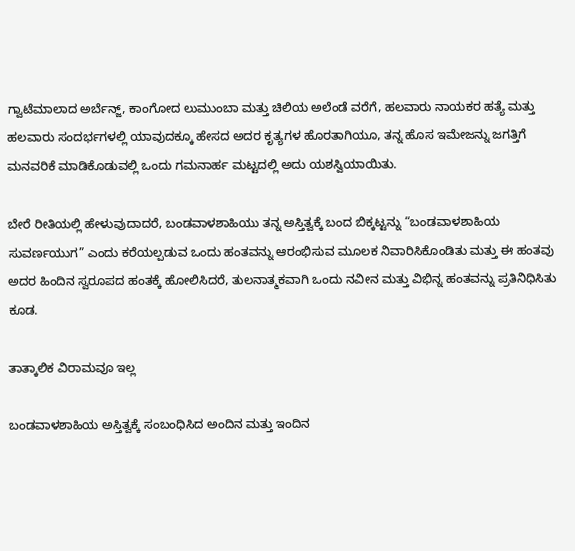ಗ್ವಾಟೆಮಾಲಾದ ಅರ್ಬೆನ್ಜ್‌, ಕಾಂಗೋದ ಲುಮುಂಬಾ ಮತ್ತು ಚಿಲಿಯ ಅಲೆಂಡೆ ವರೆಗೆ, ಹಲವಾರು ನಾಯಕರ ಹತ್ಯೆ ಮತ್ತು ಹಲವಾರು ಸಂದರ್ಭಗಳಲ್ಲಿ ಯಾವುದಕ್ಕೂ ಹೇಸದ ಅದರ ಕೃತ್ಯಗಳ ಹೊರತಾಗಿಯೂ, ತನ್ನ ಹೊಸ ಇಮೇಜನ್ನು ಜಗತ್ತಿಗೆ ಮನವರಿಕೆ ಮಾಡಿಕೊಡುವಲ್ಲಿ ಒಂದು ಗಮನಾರ್ಹ ಮಟ್ಟದಲ್ಲಿ ಅದು ಯಶಸ್ವಿಯಾಯಿತು.

ಬೇರೆ ರೀತಿಯಲ್ಲಿ ಹೇಳುವುದಾದರೆ, ಬಂಡವಾಳಶಾಹಿಯು ತನ್ನ ಅಸ್ತಿತ್ವಕ್ಕೆ ಬಂದ ಬಿಕ್ಕಟ್ಟನ್ನು “ಬಂಡವಾಳಶಾಹಿಯ ಸುವರ್ಣಯುಗ” ಎಂದು ಕರೆಯಲ್ಪಡುವ ಒಂದು ಹಂತವನ್ನು ಆರಂಭಿಸುವ ಮೂಲಕ ನಿವಾರಿಸಿಕೊಂಡಿತು ಮತ್ತು ಈ ಹಂತವು ಅದರ ಹಿಂದಿನ ಸ್ವರೂಪದ ಹಂತಕ್ಕೆ ಹೋಲಿಸಿದರೆ, ತುಲನಾತ್ಮಕವಾಗಿ ಒಂದು ನವೀನ ಮತ್ತು ವಿಭಿನ್ನ ಹಂತವನ್ನು ಪ್ರತಿನಿಧಿಸಿತು ಕೂಡ.

ತಾತ್ಕಾಲಿಕ ವಿರಾಮವೂ ಇಲ್ಲ

ಬಂಡವಾಳಶಾಹಿಯ ಅಸ್ತಿತ್ವಕ್ಕೆ ಸಂಬಂಧಿಸಿದ ಅಂದಿನ ಮತ್ತು ಇಂದಿನ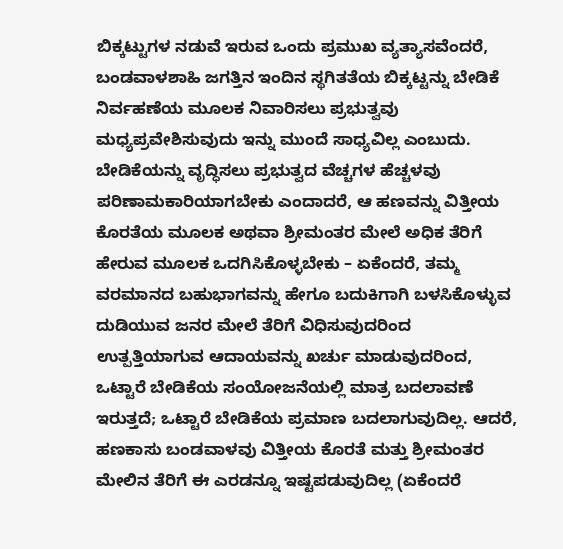ಬಿಕ್ಕಟ್ಟುಗಳ ನಡುವೆ ಇರುವ ಒಂದು ಪ್ರಮುಖ ವ್ಯತ್ಯಾಸವೆಂದರೆ, ಬಂಡವಾಳಶಾಹಿ ಜಗತ್ತಿನ ಇಂದಿನ ಸ್ಥಗಿತತೆಯ ಬಿಕ್ಕಟ್ಟನ್ನು ಬೇಡಿಕೆ ನಿರ್ವಹಣೆಯ ಮೂಲಕ ನಿವಾರಿಸಲು ಪ್ರಭುತ್ವವು ಮಧ್ಯಪ್ರವೇಶಿಸುವುದು ಇನ್ನು ಮುಂದೆ ಸಾಧ್ಯವಿಲ್ಲ ಎಂಬುದು. ಬೇಡಿಕೆಯನ್ನು ವೃದ್ಧಿಸಲು ಪ್ರಭುತ್ವದ ವೆಚ್ಚಗಳ ಹೆಚ್ಚಳವು ಪರಿಣಾಮಕಾರಿಯಾಗಬೇಕು ಎಂದಾದರೆ, ಆ ಹಣವನ್ನು ವಿತ್ತೀಯ ಕೊರತೆಯ ಮೂಲಕ ಅಥವಾ ಶ್ರೀಮಂತರ ಮೇಲೆ ಅಧಿಕ ತೆರಿಗೆ ಹೇರುವ ಮೂಲಕ ಒದಗಿಸಿಕೊಳ್ಳಬೇಕು – ಏಕೆಂದರೆ, ತಮ್ಮ ವರಮಾನದ ಬಹುಭಾಗವನ್ನು ಹೇಗೂ ಬದುಕಿಗಾಗಿ ಬಳಸಿಕೊಳ್ಳುವ ದುಡಿಯುವ ಜನರ ಮೇಲೆ ತೆರಿಗೆ ವಿಧಿಸುವುದರಿಂದ ಉತ್ಪತ್ತಿಯಾಗುವ ಆದಾಯವನ್ನು ಖರ್ಚು ಮಾಡುವುದರಿಂದ, ಒಟ್ಟಾರೆ ಬೇಡಿಕೆಯ ಸಂಯೋಜನೆಯಲ್ಲಿ ಮಾತ್ರ ಬದಲಾವಣೆ ಇರುತ್ತದೆ; ಒಟ್ಟಾರೆ ಬೇಡಿಕೆಯ ಪ್ರಮಾಣ ಬದಲಾಗುವುದಿಲ್ಲ. ಆದರೆ, ಹಣಕಾಸು ಬಂಡವಾಳವು ವಿತ್ತೀಯ ಕೊರತೆ ಮತ್ತು ಶ್ರೀಮಂತರ ಮೇಲಿನ ತೆರಿಗೆ ಈ ಎರಡನ್ನೂ ಇಷ್ಟಪಡುವುದಿಲ್ಲ (ಏಕೆಂದರೆ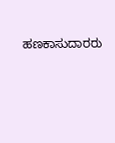ಹಣಕಾಸುದಾರರು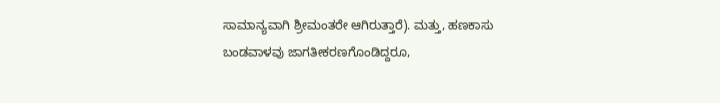ಸಾಮಾನ್ಯವಾಗಿ ಶ್ರೀಮಂತರೇ ಆಗಿರುತ್ತಾರೆ). ಮತ್ತು, ಹಣಕಾಸು ಬಂಡವಾಳವು ಜಾಗತೀಕರಣಗೊಂಡಿದ್ದರೂ,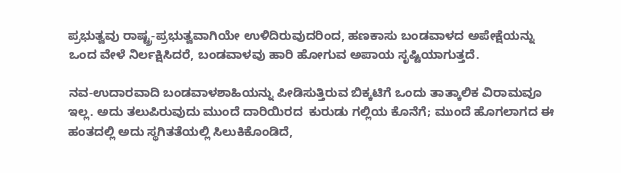ಪ್ರಭುತ್ವವು ರಾಷ್ಟ್ರ-ಪ್ರಭುತ್ವವಾಗಿಯೇ ಉಳಿದಿರುವುದರಿಂದ, ಹಣಕಾಸು ಬಂಡವಾಳದ ಅಪೇಕ್ಷೆಯನ್ನು ಒಂದ ವೇಳೆ ನಿರ್ಲಕ್ಷಿಸಿದರೆ, ಬಂಡವಾಳವು ಹಾರಿ ಹೋಗುವ ಅಪಾಯ ಸೃಷ್ಟಿಯಾಗುತ್ತದೆ.

ನವ-ಉದಾರವಾದಿ ಬಂಡವಾಳಶಾಹಿಯನ್ನು ಪೀಡಿಸುತ್ತಿರುವ ಬಿಕ್ಕಟಿಗೆ ಒಂದು ತಾತ್ಕಾಲಿಕ ವಿರಾಮವೂ ಇಲ್ಲ. ಅದು ತಲುಪಿರುವುದು ಮುಂದೆ ದಾರಿಯಿರದ  ಕುರುಡು ಗಲ್ಲಿಯ ಕೊನೆಗೆ; ಮುಂದೆ ಹೊಗಲಾಗದ ಈ ಹಂತದಲ್ಲಿ ಅದು ಸ್ಥಗಿತತೆಯಲ್ಲಿ ಸಿಲುಕಿಕೊಂಡಿದೆ,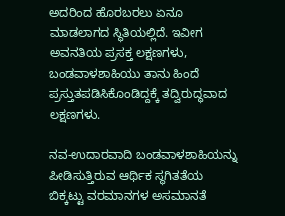ಅದರಿಂದ ಹೊರಬರಲು ಏನೂ ಮಾಡಲಾಗದ ಸ್ಥಿತಿಯಲ್ಲಿದೆ. ಇವೀಗ ಅವನತಿಯ ಪ್ರಸಕ್ತ ಲಕ್ಷಣಗಳು, ಬಂಡವಾಳಶಾಹಿಯು ತಾನು ಹಿಂದೆ ಪ್ರಸ್ತುತಪಡಿಸಿಕೊಂಡಿದ್ದಕ್ಕೆ ತದ್ವಿರುದ್ಧವಾದ ಲಕ್ಷಣಗಳು.

ನವ-ಉದಾರವಾದಿ ಬಂಡವಾಳಶಾಹಿಯನ್ನು ಪೀಡಿಸುತ್ತಿರುವ ಆರ್ಥಿಕ ಸ್ಥಗಿತತೆಯ ಬಿಕ್ಕಟ್ಟು ವರಮಾನಗಳ ಅಸಮಾನತೆ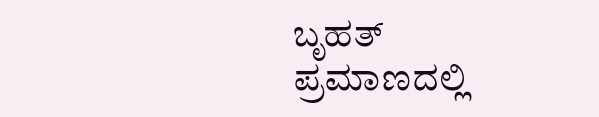ಬೃಹತ್ ಪ್ರಮಾಣದಲ್ಲಿ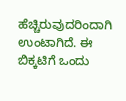ಹೆಚ್ಚಿರುವುದರಿಂದಾಗಿ ಉಂಟಾಗಿದೆ. ಈ ಬಿಕ್ಕಟಿಗೆ ಒಂದು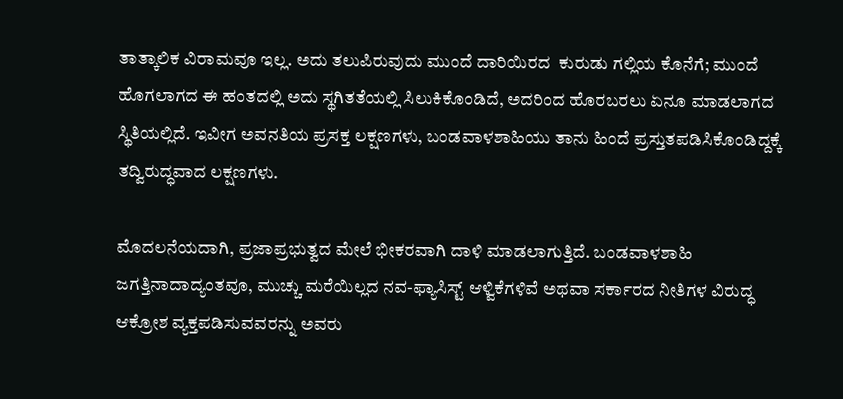ತಾತ್ಕಾಲಿಕ ವಿರಾಮವೂ ಇಲ್ಲ. ಅದು ತಲುಪಿರುವುದು ಮುಂದೆ ದಾರಿಯಿರದ  ಕುರುಡು ಗಲ್ಲಿಯ ಕೊನೆಗೆ; ಮುಂದೆ ಹೊಗಲಾಗದ ಈ ಹಂತದಲ್ಲಿ ಅದು ಸ್ಥಗಿತತೆಯಲ್ಲಿ ಸಿಲುಕಿಕೊಂಡಿದೆ, ಅದರಿಂದ ಹೊರಬರಲು ಏನೂ ಮಾಡಲಾಗದ ಸ್ಥಿತಿಯಲ್ಲಿದೆ. ಇವೀಗ ಅವನತಿಯ ಪ್ರಸಕ್ತ ಲಕ್ಷಣಗಳು, ಬಂಡವಾಳಶಾಹಿಯು ತಾನು ಹಿಂದೆ ಪ್ರಸ್ತುತಪಡಿಸಿಕೊಂಡಿದ್ದಕ್ಕೆ ತದ್ವಿರುದ್ಧವಾದ ಲಕ್ಷಣಗಳು.

ಮೊದಲನೆಯದಾಗಿ, ಪ್ರಜಾಪ್ರಭುತ್ವದ ಮೇಲೆ ಭೀಕರವಾಗಿ ದಾಳಿ ಮಾಡಲಾಗುತ್ತಿದೆ. ಬಂಡವಾಳಶಾಹಿ ಜಗತ್ತಿನಾದಾದ್ಯಂತವೂ, ಮುಚ್ಚು ಮರೆಯಿಲ್ಲದ ನವ-ಫ್ಯಾಸಿಸ್ಟ್ ಆಳ್ವಿಕೆಗಳಿವೆ ಅಥವಾ ಸರ್ಕಾರದ ನೀತಿಗಳ ವಿರುದ್ಧ ಆಕ್ರೋಶ ವ್ಯಕ್ತಪಡಿಸುವವರನ್ನು ಅವರು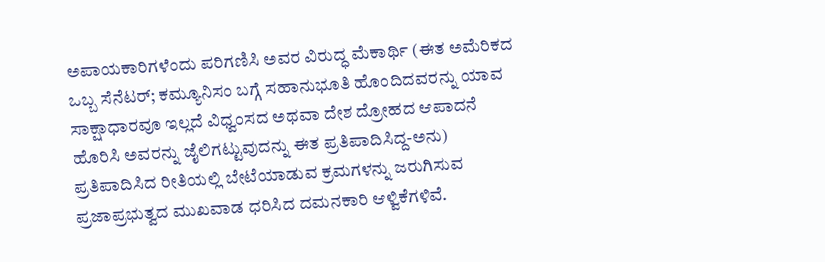ಅಪಾಯಕಾರಿಗಳೆಂದು ಪರಿಗಣಿಸಿ ಅವರ ವಿರುದ್ಧ ಮೆಕಾರ್ಥಿ (ಈತ ಅಮೆರಿಕದ ಒಬ್ಬ ಸೆನೆಟರ್‌; ಕಮ್ಯೂನಿಸಂ ಬಗ್ಗೆ ಸಹಾನುಭೂತಿ ಹೊಂದಿದವರನ್ನು ಯಾವ ಸಾಕ್ಷಾಧಾರವೂ ಇಲ್ಲದೆ ವಿಧ್ವಂಸದ ಅಥವಾ ದೇಶ ದ್ರೋಹದ ಆಪಾದನೆ ಹೊರಿಸಿ ಅವರನ್ನು ಜೈಲಿಗಟ್ಟುವುದನ್ನು ಈತ ಪ್ರತಿಪಾದಿಸಿದ್ದ-ಅನು) ಪ್ರತಿಪಾದಿಸಿದ ರೀತಿಯಲ್ಲಿ ಬೇಟೆಯಾಡುವ ಕ್ರಮಗಳನ್ನು ಜರುಗಿಸುವ ಪ್ರಜಾಪ್ರಭುತ್ವದ ಮುಖವಾಡ ಧರಿಸಿದ ದಮನಕಾರಿ ಆಳ್ವಿಕೆಗಳಿವೆ.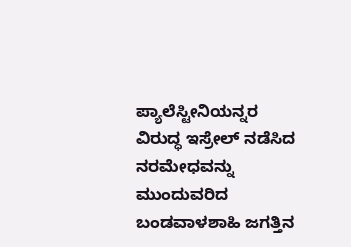ಪ್ಯಾಲೆಸ್ಟೀನಿಯನ್ನರ ವಿರುದ್ಧ ಇಸ್ರೇಲ್ ನಡೆಸಿದ ನರಮೇಧವನ್ನು ಮುಂದುವರಿದ ಬಂಡವಾಳಶಾಹಿ ಜಗತ್ತಿನ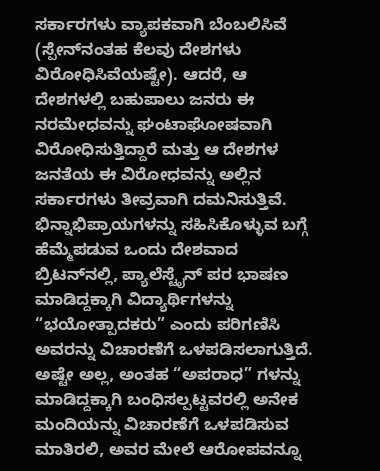ಸರ್ಕಾರಗಳು ವ್ಯಾಪಕವಾಗಿ ಬೆಂಬಲಿಸಿವೆ (ಸ್ಪೇನ್‌ನಂತಹ ಕೆಲವು ದೇಶಗಳು ವಿರೋಧಿಸಿವೆಯಷ್ಟೇ). ಆದರೆ, ಆ ದೇಶಗಳಲ್ಲಿ ಬಹುಪಾಲು ಜನರು ಈ ನರಮೇಧವನ್ನು ಘಂಟಾಘೋಷವಾಗಿ ವಿರೋಧಿಸುತ್ತಿದ್ದಾರೆ ಮತ್ತು ಆ ದೇಶಗಳ ಜನತೆಯ ಈ ವಿರೋಧವನ್ನು ಅಲ್ಲಿನ ಸರ್ಕಾರಗಳು ತೀವ್ರವಾಗಿ ದಮನಿಸುತ್ತಿವೆ. ಭಿನ್ನಾಭಿಪ್ರಾಯಗಳನ್ನು ಸಹಿಸಿಕೊಳ್ಳುವ ಬಗ್ಗೆ ಹೆಮ್ಮೆಪಡುವ ಒಂದು ದೇಶವಾದ ಬ್ರಿಟನ್‌ನಲ್ಲಿ, ಪ್ಯಾಲೆಸ್ಟೈನ್ ಪರ ಭಾಷಣ ಮಾಡಿದ್ದಕ್ಕಾಗಿ ವಿದ್ಯಾರ್ಥಿಗಳನ್ನು “ಭಯೋತ್ಪಾದಕರು” ಎಂದು ಪರಿಗಣಿಸಿ ಅವರನ್ನು ವಿಚಾರಣೆಗೆ ಒಳಪಡಿಸಲಾಗುತ್ತಿದೆ. ಅಷ್ಟೇ ಅಲ್ಲ, ಅಂತಹ “ಅಪರಾಧ” ಗಳನ್ನು ಮಾಡಿದ್ದಕ್ಕಾಗಿ ಬಂಧಿಸಲ್ಪಟ್ಟವರಲ್ಲಿ ಅನೇಕ ಮಂದಿಯನ್ನು ವಿಚಾರಣೆಗೆ ಒಳಪಡಿಸುವ ಮಾತಿರಲಿ, ಅವರ ಮೇಲೆ ಆರೋಪವನ್ನೂ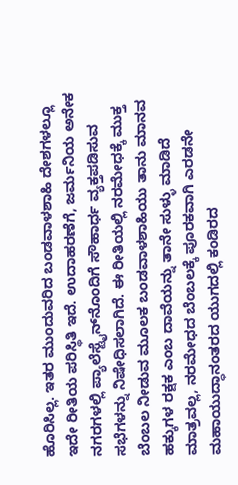ಹೊರಿಸಿಲ್ಲ. ಇತರ ಮುಂದುವರಿದ ಬಂಡವಾಳಶಾಹಿ ದೇಶಗಳಲ್ಲೂ ಇದೇ ರೀತಿಯ ಪರಿಸ್ಥಿತಿ ಇದೆ. ಉದಾಹರಣೆಗೆ, ಜರ್ಮನಿಯ ಅನೇಕ ನಗರಗಳಲ್ಲಿ ಪ್ಯಾಲೆಸ್ಟೈನ್‌ನೊಂದಿಗೆ ಸೌಹಾರ್ಧ ವ್ಯಕ್ತಪಡಿಸುವ ಸಭೆಗಳನ್ನು ನಿಷೇಧಿಸಲಾಗಿದೆ. ಈ ರೀತಿಯಲ್ಲಿ ನರಮೇಧಕ್ಕೆ ಮುಕ್ತ ಬೆಂಬಲ ನೀಡುವ ಮೂಲಕ ಬಂಡವಾಳಶಾಹಿಯು ತಾನು ಮಾನವ ಹಕ್ಕುಗಳ ರಕ್ಷಕ ಎಂಬ ದಾವೆಯನ್ನು ತಾನೇ ಸುಳ್ಳು ಮಾಡಿದೆ ಮಾತ್ರವಲ್ಲ, ನರಮೇಧದ ಬೆಂಬಲಕ್ಕೆ ಪೂರಕವಾಗಿ ಎರಡನೇ ಮಹಾಯುದ್ಧಾನಂತರದ ಯುಗದಲ್ಲಿ ಕಂಡಿರದ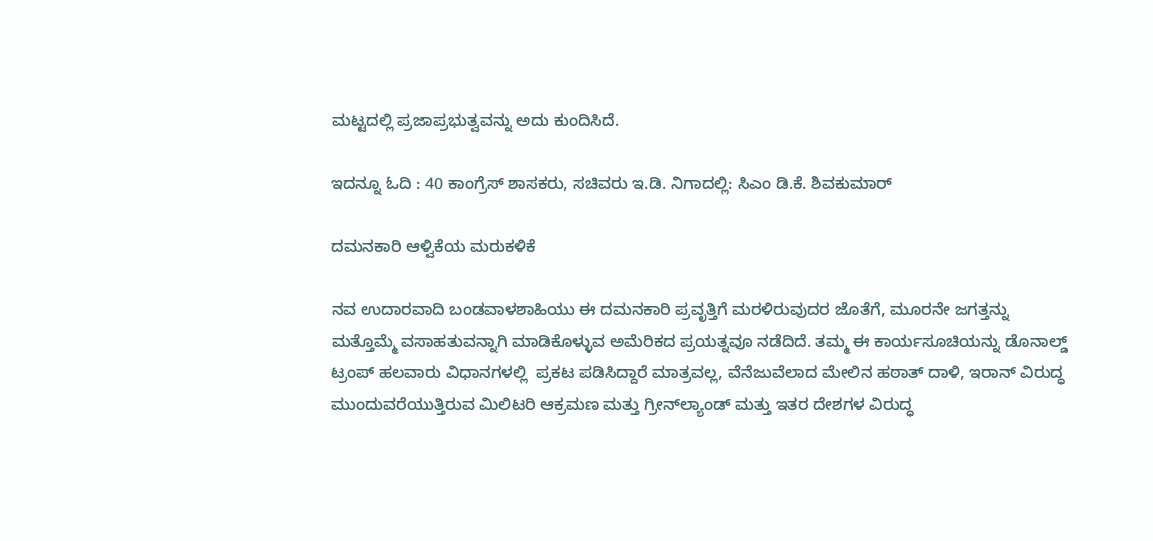ಮಟ್ಟದಲ್ಲಿ ಪ್ರಜಾಪ್ರಭುತ್ವವನ್ನು ಅದು ಕುಂದಿಸಿದೆ.

ಇದನ್ನೂ ಓದಿ : 40 ಕಾಂಗ್ರೆಸ್ ಶಾಸಕರು, ಸಚಿವರು ಇ.ಡಿ. ನಿಗಾದಲ್ಲಿ: ಸಿಎಂ ಡಿ.ಕೆ. ಶಿವಕುಮಾರ್

ದಮನಕಾರಿ ಆಳ್ವಿಕೆಯ ಮರುಕಳಿಕೆ

ನವ ಉದಾರವಾದಿ ಬಂಡವಾಳಶಾಹಿಯು ಈ ದಮನಕಾರಿ ಪ್ರವೃತ್ತಿಗೆ ಮರಳಿರುವುದರ ಜೊತೆಗೆ, ಮೂರನೇ ಜಗತ್ತನ್ನು ಮತ್ತೊಮ್ಮೆ ವಸಾಹತುವನ್ನಾಗಿ ಮಾಡಿಕೊಳ್ಳುವ ಅಮೆರಿಕದ ಪ್ರಯತ್ನವೂ ನಡೆದಿದೆ. ತಮ್ಮ ಈ ಕಾರ್ಯಸೂಚಿಯನ್ನು ಡೊನಾಲ್ಡ್ ಟ್ರಂಪ್ ಹಲವಾರು ವಿಧಾನಗಳಲ್ಲಿ  ಪ್ರಕಟ ಪಡಿಸಿದ್ದಾರೆ ಮಾತ್ರವಲ್ಲ, ವೆನೆಜುವೆಲಾದ ಮೇಲಿನ ಹಠಾತ್‌ ದಾಳಿ, ಇರಾನ್ ವಿರುದ್ಧ ಮುಂದುವರೆಯುತ್ತಿರುವ ಮಿಲಿಟರಿ ಆಕ್ರಮಣ ಮತ್ತು ಗ್ರೀನ್‌ಲ್ಯಾಂಡ್ ಮತ್ತು ಇತರ ದೇಶಗಳ ವಿರುದ್ಧ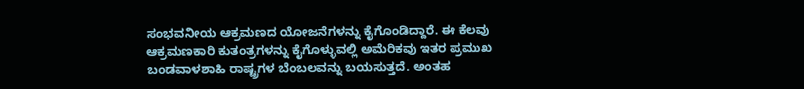ಸಂಭವನೀಯ ಆಕ್ರಮಣದ ಯೋಜನೆಗಳನ್ನು ಕೈಗೊಂಡಿದ್ದಾರೆ. ಈ ಕೆಲವು ಆಕ್ರಮಣಕಾರಿ ಕುತಂತ್ರಗಳನ್ನು ಕೈಗೊಳ್ಳುವಲ್ಲಿ ಅಮೆರಿಕವು ಇತರ ಪ್ರಮುಖ ಬಂಡವಾಳಶಾಹಿ ರಾಷ್ಟ್ರಗಳ ಬೆಂಬಲವನ್ನು ಬಯಸುತ್ತದೆ. ಅಂತಹ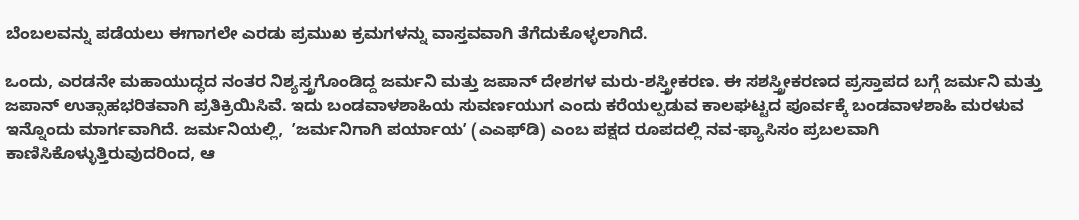ಬೆಂಬಲವನ್ನು ಪಡೆಯಲು ಈಗಾಗಲೇ ಎರಡು ಪ್ರಮುಖ ಕ್ರಮಗಳನ್ನು ವಾಸ್ತವವಾಗಿ ತೆಗೆದುಕೊಳ್ಳಲಾಗಿದೆ.

ಒಂದು, ಎರಡನೇ ಮಹಾಯುದ್ಧದ ನಂತರ ನಿಶ್ಯಸ್ತ್ರಗೊಂಡಿದ್ದ ಜರ್ಮನಿ ಮತ್ತು ಜಪಾನ್‌ ದೇಶಗಳ ಮರು-ಶಸ್ತ್ರೀಕರಣ. ಈ ಸಶಸ್ತ್ರೀಕರಣದ ಪ್ರಸ್ತಾಪದ ಬಗ್ಗೆ ಜರ್ಮನಿ ಮತ್ತು ಜಪಾನ್‌ ಉತ್ಸಾಹಭರಿತವಾಗಿ ಪ್ರತಿಕ್ರಿಯಿಸಿವೆ. ಇದು ಬಂಡವಾಳಶಾಹಿಯ ಸುವರ್ಣಯುಗ ಎಂದು ಕರೆಯಲ್ಪಡುವ ಕಾಲಘಟ್ಟದ ಪೂರ್ವಕ್ಕೆ ಬಂಡವಾಳಶಾಹಿ ಮರಳುವ ಇನ್ನೊಂದು ಮಾರ್ಗವಾಗಿದೆ. ಜರ್ಮನಿಯಲ್ಲಿ,  ʼಜರ್ಮನಿಗಾಗಿ ಪರ್ಯಾಯʼ (ಎಎಫ್‌ಡಿ) ಎಂಬ ಪಕ್ಷದ ರೂಪದಲ್ಲಿ ನವ-ಫ್ಯಾಸಿಸಂ ಪ್ರಬಲವಾಗಿ ಕಾಣಿಸಿಕೊಳ್ಳುತ್ತಿರುವುದರಿಂದ, ಆ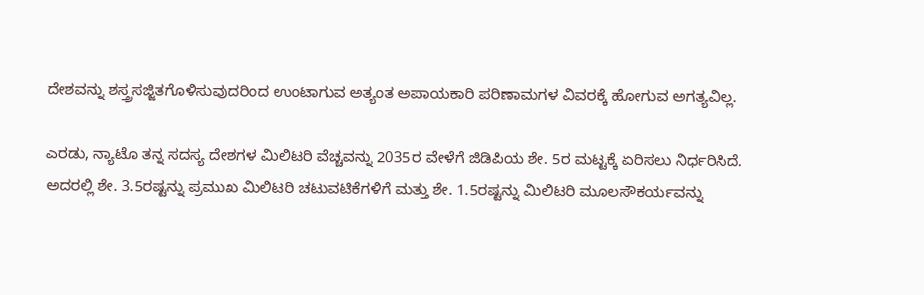ದೇಶವನ್ನು ಶಸ್ತ್ರಸಜ್ಜಿತಗೊಳಿಸುವುದರಿಂದ ಉಂಟಾಗುವ ಅತ್ಯಂತ ಅಪಾಯಕಾರಿ ಪರಿಣಾಮಗಳ ವಿವರಕ್ಕೆ ಹೋಗುವ ಅಗತ್ಯವಿಲ್ಲ.

ಎರಡು, ನ್ಯಾಟೊ ತನ್ನ ಸದಸ್ಯ ದೇಶಗಳ ಮಿಲಿಟರಿ ವೆಚ್ಚವನ್ನು 2035ರ ವೇಳೆಗೆ ಜಿಡಿಪಿಯ ಶೇ. 5ರ ಮಟ್ಟಕ್ಕೆ ಏರಿಸಲು ನಿರ್ಧರಿಸಿದೆ. ಅದರಲ್ಲಿ ಶೇ. 3.5ರಷ್ಟನ್ನು ಪ್ರಮುಖ ಮಿಲಿಟರಿ ಚಟುವಟಿಕೆಗಳಿಗೆ ಮತ್ತು ಶೇ. 1.5ರಷ್ಟನ್ನು ಮಿಲಿಟರಿ ಮೂಲಸೌಕರ್ಯವನ್ನು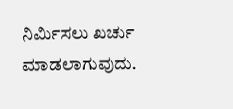ನಿರ್ಮಿಸಲು ಖರ್ಚು ಮಾಡಲಾಗುವುದು.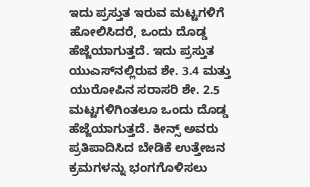ಇದು ಪ್ರಸ್ತುತ ಇರುವ ಮಟ್ಟಗಳಿಗೆ ಹೋಲಿಸಿದರೆ, ಒಂದು ದೊಡ್ಡ ಹೆಜ್ಜೆಯಾಗುತ್ತದೆ. ಇದು ಪ್ರಸ್ತುತ ಯುಎಸ್‌ನಲ್ಲಿರುವ ಶೇ. 3.4 ಮತ್ತು ಯುರೋಪಿನ ಸರಾಸರಿ ಶೇ. 2.5 ಮಟ್ಟಗಳಿಗಿಂತಲೂ ಒಂದು ದೊಡ್ಡ ಹೆಜ್ಜೆಯಾಗುತ್ತದೆ. ಕೀನ್ಸ್‌ ಅವರು ಪ್ರತಿಪಾದಿಸಿದ ಬೇಡಿಕೆ ಉತ್ತೇಜನ ಕ್ರಮಗಳನ್ನು ಭಂಗಗೊಳಿಸಲು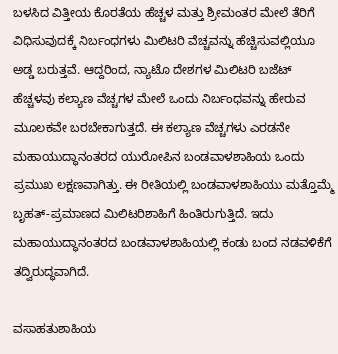ಬಳಸಿದ ವಿತ್ತೀಯ ಕೊರತೆಯ ಹೆಚ್ಚಳ ಮತ್ತು ಶ್ರೀಮಂತರ ಮೇಲೆ ತೆರಿಗೆ ವಿಧಿಸುವುದಕ್ಕೆ ನಿರ್ಬಂಧಗಳು ಮಿಲಿಟರಿ ವೆಚ್ಚವನ್ನು ಹೆಚ್ಚಿಸುವಲ್ಲಿಯೂ ಅಡ್ಡ ಬರುತ್ತವೆ. ಆದ್ದರಿಂದ, ನ್ಯಾಟೊ ದೇಶಗಳ ಮಿಲಿಟರಿ ಬಜೆಟ್‌ ಹೆಚ್ಚಳವು ಕಲ್ಯಾಣ ವೆಚ್ಚಗಳ ಮೇಲೆ ಒಂದು ನಿರ್ಬಂಧವನ್ನು ಹೇರುವ ಮೂಲಕವೇ ಬರಬೇಕಾಗುತ್ತದೆ. ಈ ಕಲ್ಯಾಣ ವೆಚ್ಚಗಳು ಎರಡನೇ ಮಹಾಯುದ್ಧಾನಂತರದ ಯುರೋಪಿನ ಬಂಡವಾಳಶಾಹಿಯ ಒಂದು ಪ್ರಮುಖ ಲಕ್ಷಣವಾಗಿತ್ತು. ಈ ರೀತಿಯಲ್ಲಿ ಬಂಡವಾಳಶಾಹಿಯು ಮತ್ತೊಮ್ಮೆ ಬೃಹತ್‌-ಪ್ರಮಾಣದ ಮಿಲಿಟರಿಶಾಹಿಗೆ ಹಿಂತಿರುಗುತ್ತಿದೆ. ಇದು ಮಹಾಯುದ್ಧಾನಂತರದ ಬಂಡವಾಳಶಾಹಿಯಲ್ಲಿ ಕಂಡು ಬಂದ ನಡವಳಿಕೆಗೆ ತದ್ವಿರುದ್ಧವಾಗಿದೆ.

ವಸಾಹತುಶಾಹಿಯ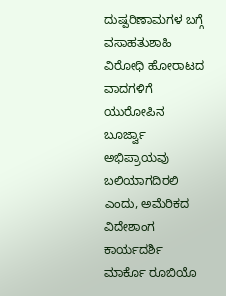ದುಷ್ಪರಿಣಾಮಗಳ ಬಗ್ಗೆ ವಸಾಹತುಶಾಹಿ ವಿರೋಧಿ ಹೋರಾಟದ ವಾದಗಳಿಗೆ ಯುರೋಪಿನ ಬೂರ್ಜ್ವಾ ಅಭಿಪ್ರಾಯವು ಬಲಿಯಾಗದಿರಲಿ ಎಂದು, ಅಮೆರಿಕದ ವಿದೇಶಾಂಗ ಕಾರ್ಯದರ್ಶಿ ಮಾರ್ಕೊ ರೂಬಿಯೊ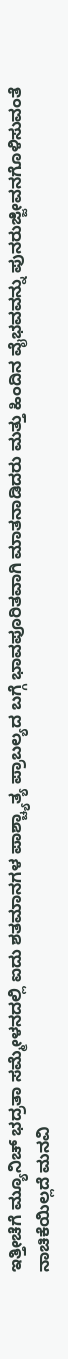ಇತ್ತೀಚೆಗೆ ಮ್ಯೂನಿಚ್ ಭದ್ರತಾ ಸಮ್ಮೇಳನದಲ್ಲಿ ಐದು ಶತಮಾನಗಳ ಪಾಶ್ಚ್ಯಾತ್ಯ ಪ್ರಾಬಲ್ಯದ ಬಗ್ಗೆ ಭಾವಪೂರಿತವಾಗಿ ಮಾತನಾಡಿದರು ಮತ್ತು ಹಿಂದಿನ ವೈಭವವನ್ನು ಪುನರುಜ್ಜೀವನಗೊಳಿಸುವಂತೆ ನಾಚಿಕೆಯಿಲ್ಲದೆ ಮನವಿ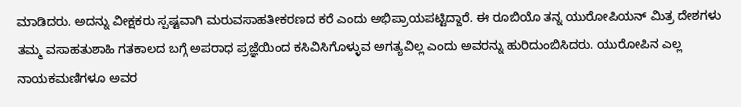ಮಾಡಿದರು. ಅದನ್ನು ವೀಕ್ಷಕರು ಸ್ಪಷ್ಟವಾಗಿ ಮರುವಸಾಹತೀಕರಣದ ಕರೆ ಎಂದು ಅಭಿಪ್ರಾಯಪಟ್ಟಿದ್ದಾರೆ. ಈ ರೂಬಿಯೊ ತನ್ನ ಯುರೋಪಿಯನ್ ಮಿತ್ರ ದೇಶಗಳು ತಮ್ಮ ವಸಾಹತುಶಾಹಿ ಗತಕಾಲದ ಬಗ್ಗೆ ಅಪರಾಧ ಪ್ರಜ್ಞೆಯಿಂದ ಕಸಿವಿಸಿಗೊಳ್ಳುವ ಅಗತ್ಯವಿಲ್ಲ ಎಂದು ಅವರನ್ನು ಹುರಿದುಂಬಿಸಿದರು. ಯುರೋಪಿನ ಎಲ್ಲ ನಾಯಕಮಣಿಗಳೂ ಅವರ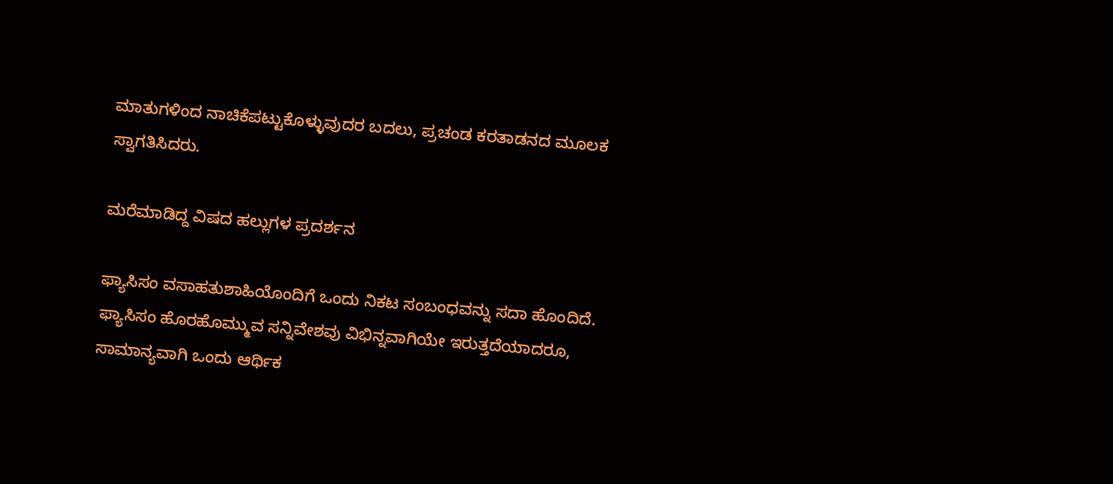ಮಾತುಗಳಿಂದ ನಾಚಿಕೆಪಟ್ಟುಕೊಳ್ಳುವುದರ ಬದಲು, ಪ್ರಚಂಡ ಕರತಾಡನದ ಮೂಲಕ   ಸ್ವಾಗತಿಸಿದರು.

ಮರೆಮಾಡಿದ್ದ ವಿಷದ ಹಲ್ಲುಗಳ ಪ್ರದರ್ಶನ

ಫ್ಯಾಸಿಸಂ ವಸಾಹತುಶಾಹಿಯೊಂದಿಗೆ ಒಂದು ನಿಕಟ ಸಂಬಂಧವನ್ನು ಸದಾ ಹೊಂದಿದೆ. ಫ್ಯಾಸಿಸಂ ಹೊರಹೊಮ್ಮುವ ಸನ್ನಿವೇಶವು ವಿಭಿನ್ನವಾಗಿಯೇ ಇರುತ್ತದೆಯಾದರೂ, ಸಾಮಾನ್ಯವಾಗಿ ಒಂದು ಆರ್ಥಿಕ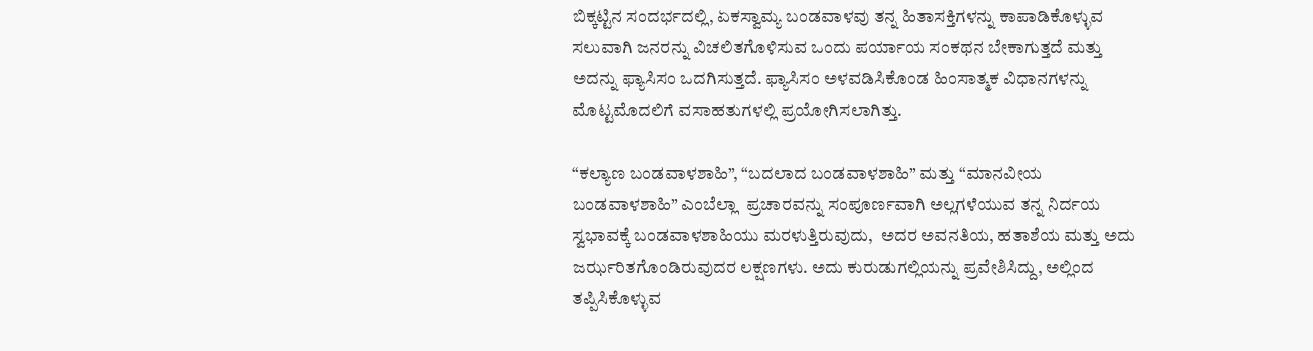ಬಿಕ್ಕಟ್ಟಿನ ಸಂದರ್ಭದಲ್ಲಿ, ಏಕಸ್ವಾಮ್ಯ ಬಂಡವಾಳವು ತನ್ನ ಹಿತಾಸಕ್ತಿಗಳನ್ನು ಕಾಪಾಡಿಕೊಳ್ಳುವ ಸಲುವಾಗಿ ಜನರನ್ನು ವಿಚಲಿತಗೊಳಿಸುವ ಒಂದು ಪರ್ಯಾಯ ಸಂಕಥನ ಬೇಕಾಗುತ್ತದೆ ಮತ್ತು ಅದನ್ನು ಫ್ಯಾಸಿಸಂ ಒದಗಿಸುತ್ತದೆ. ಫ್ಯಾಸಿಸಂ ಅಳವಡಿಸಿಕೊಂಡ ಹಿಂಸಾತ್ಮಕ ವಿಧಾನಗಳನ್ನು ಮೊಟ್ಟಮೊದಲಿಗೆ ವಸಾಹತುಗಳಲ್ಲಿ ಪ್ರಯೋಗಿಸಲಾಗಿತ್ತು.

“ಕಲ್ಯಾಣ ಬಂಡವಾಳಶಾಹಿ”, “ಬದಲಾದ ಬಂಡವಾಳಶಾಹಿ” ಮತ್ತು “ಮಾನವೀಯ ಬಂಡವಾಳಶಾಹಿ” ಎಂಬೆಲ್ಲಾ  ಪ್ರಚಾರವನ್ನು ಸಂಪೂರ್ಣವಾಗಿ ಅಲ್ಲಗಳೆಯುವ ತನ್ನ ನಿರ್ದಯ ಸ್ವಭಾವಕ್ಕೆ ಬಂಡವಾಳಶಾಹಿಯು ಮರಳುತ್ತಿರುವುದು,  ಅದರ ಅವನತಿಯ, ಹತಾಶೆಯ ಮತ್ತು ಅದು ಜರ್ಝರಿತಗೊಂಡಿರುವುದರ ಲಕ್ಷಣಗಳು. ಅದು ಕುರುಡುಗಲ್ಲಿಯನ್ನು ಪ್ರವೇಶಿಸಿದ್ದು, ಅಲ್ಲಿಂದ ತಪ್ಪಿಸಿಕೊಳ್ಳುವ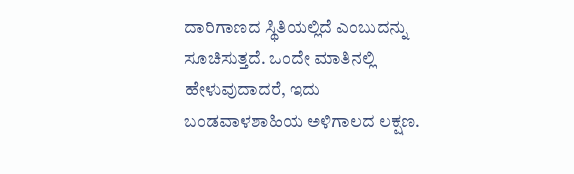ದಾರಿಗಾಣದ ಸ್ಥಿತಿಯಲ್ಲಿದೆ ಎಂಬುದನ್ನು ಸೂಚಿಸುತ್ತದೆ. ಒಂದೇ ಮಾತಿನಲ್ಲಿ ಹೇಳುವುದಾದರೆ, ಇದು ಬಂಡವಾಳಶಾಹಿಯ ಅಳಿಗಾಲದ ಲಕ್ಷಣ.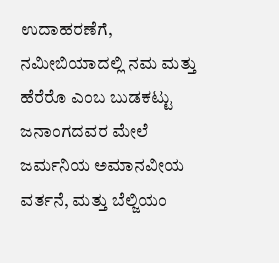ಉದಾಹರಣೆಗೆ, ನಮೀಬಿಯಾದಲ್ಲಿ ನಮ ಮತ್ತು ಹೆರೆರೊ ಎಂಬ ಬುಡಕಟ್ಟು ಜನಾಂಗದವರ ಮೇಲೆ ಜರ್ಮನಿಯ ಅಮಾನವೀಯ ವರ್ತನೆ, ಮತ್ತು ಬೆಲ್ಜಿಯಂ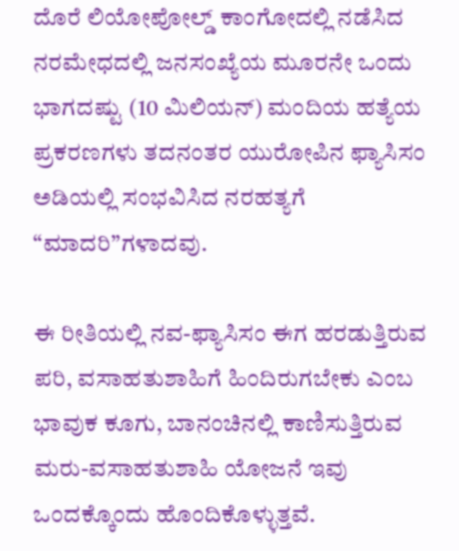ದೊರೆ ಲಿಯೋಪೋಲ್ಡ್ ಕಾಂಗೋದಲ್ಲಿ ನಡೆಸಿದ ನರಮೇಧದಲ್ಲಿ ಜನಸಂಖ್ಯೆಯ ಮೂರನೇ ಒಂದು ಭಾಗದಷ್ಟು (10 ಮಿಲಿಯನ್) ಮಂದಿಯ ಹತ್ಯೆಯ ಪ್ರಕರಣಗಳು ತದನಂತರ ಯುರೋಪಿನ ಫ್ಯಾಸಿಸಂ ಅಡಿಯಲ್ಲಿ ಸಂಭವಿಸಿದ ನರಹತ್ಯಗೆ “ಮಾದರಿ”ಗಳಾದವು.

ಈ ರೀತಿಯಲ್ಲಿ ನವ-ಫ್ಯಾಸಿಸಂ ಈಗ ಹರಡುತ್ತಿರುವ ಪರಿ, ವಸಾಹತುಶಾಹಿಗೆ ಹಿಂದಿರುಗಬೇಕು ಎಂಬ ಭಾವುಕ ಕೂಗು, ಬಾನಂಚಿನಲ್ಲಿ ಕಾಣಿಸುತ್ತಿರುವ ಮರು-ವಸಾಹತುಶಾಹಿ ಯೋಜನೆ ಇವು ಒಂದಕ್ಕೊಂದು ಹೊಂದಿಕೊಳ್ಳುತ್ತವೆ.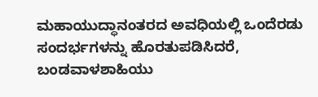ಮಹಾಯುದ್ಧಾನಂತರದ ಅವಧಿಯಲ್ಲಿ ಒಂದೆರಡು ಸಂದರ್ಭಗಳನ್ನು ಹೊರತುಪಡಿಸಿದರೆ, ಬಂಡವಾಳಶಾಹಿಯು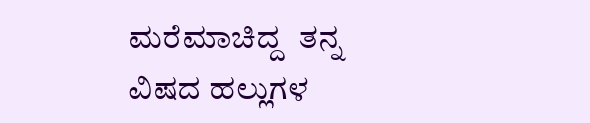ಮರೆಮಾಚಿದ್ದ  ತನ್ನ ವಿಷದ ಹಲ್ಲುಗಳ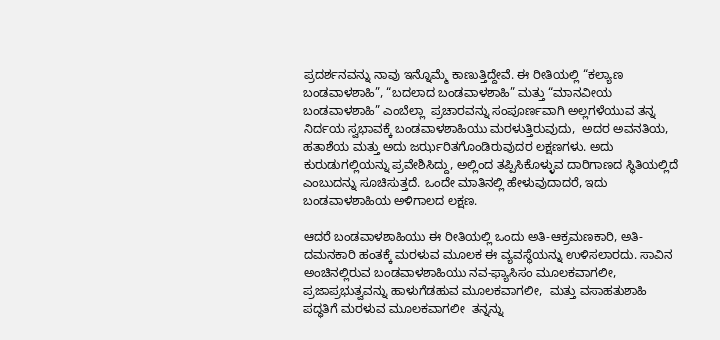ಪ್ರದರ್ಶನವನ್ನು ನಾವು ಇನ್ನೊಮ್ಮೆ ಕಾಣುತ್ತಿದ್ದೇವೆ. ಈ ರೀತಿಯಲ್ಲಿ “ಕಲ್ಯಾಣ ಬಂಡವಾಳಶಾಹಿ”, “ಬದಲಾದ ಬಂಡವಾಳಶಾಹಿ” ಮತ್ತು “ಮಾನವೀಯ ಬಂಡವಾಳಶಾಹಿ” ಎಂಬೆಲ್ಲಾ  ಪ್ರಚಾರವನ್ನು ಸಂಪೂರ್ಣವಾಗಿ ಅಲ್ಲಗಳೆಯುವ ತನ್ನ ನಿರ್ದಯ ಸ್ವಭಾವಕ್ಕೆ ಬಂಡವಾಳಶಾಹಿಯು ಮರಳುತ್ತಿರುವುದು,  ಅದರ ಅವನತಿಯ, ಹತಾಶೆಯ ಮತ್ತು ಅದು ಜರ್ಝರಿತಗೊಂಡಿರುವುದರ ಲಕ್ಷಣಗಳು. ಅದು ಕುರುಡುಗಲ್ಲಿಯನ್ನು ಪ್ರವೇಶಿಸಿದ್ದು, ಅಲ್ಲಿಂದ ತಪ್ಪಿಸಿಕೊಳ್ಳುವ ದಾರಿಗಾಣದ ಸ್ಥಿತಿಯಲ್ಲಿದೆ ಎಂಬುದನ್ನು ಸೂಚಿಸುತ್ತದೆ. ಒಂದೇ ಮಾತಿನಲ್ಲಿ ಹೇಳುವುದಾದರೆ, ಇದು ಬಂಡವಾಳಶಾಹಿಯ ಅಳಿಗಾಲದ ಲಕ್ಷಣ.

ಆದರೆ ಬಂಡವಾಳಶಾಹಿಯು ಈ ರೀತಿಯಲ್ಲಿ ಒಂದು ಅತಿ-ಆಕ್ರಮಣಕಾರಿ, ಅತಿ-ದಮನಕಾರಿ ಹಂತಕ್ಕೆ ಮರಳುವ ಮೂಲಕ ಈ ವ್ಯವಸ್ಥೆಯನ್ನು ಉಳಿಸಲಾರದು. ಸಾವಿನ ಅಂಚಿನಲ್ಲಿರುವ ಬಂಡವಾಳಶಾಹಿಯು ನವ-ಫ್ಯಾಸಿಸಂ ಮೂಲಕವಾಗಲೀ, ಪ್ರಜಾಪ್ರಭುತ್ವವನ್ನು ಹಾಳುಗೆಡಹುವ ಮೂಲಕವಾಗಲೀ,  ಮತ್ತು ವಸಾಹತುಶಾಹಿ ಪದ್ಧತಿಗೆ ಮರಳುವ ಮೂಲಕವಾಗಲೀ  ತನ್ನನ್ನು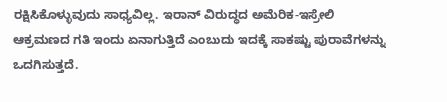ರಕ್ಷಿಸಿಕೊಳ್ಳುವುದು ಸಾಧ್ಯವಿಲ್ಲ. ಇರಾನ್ ವಿರುದ್ಧದ ಅಮೆರಿಕ-ಇಸ್ರೇಲಿ ಆಕ್ರಮಣದ ಗತಿ ಇಂದು ಏನಾಗುತ್ತಿದೆ ಎಂಬುದು ಇದಕ್ಕೆ ಸಾಕಷ್ಟು ಪುರಾವೆಗಳನ್ನು ಒದಗಿಸುತ್ತದೆ.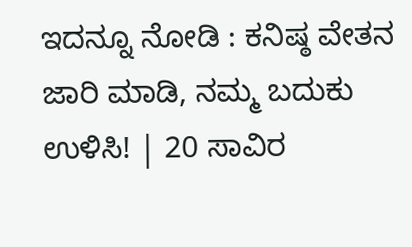ಇದನ್ನೂ ನೋಡಿ : ಕನಿಷ್ಠ ವೇತನ ಜಾರಿ ಮಾಡಿ, ನಮ್ಮ ಬದುಕು ಉಳಿಸಿ! | 20 ಸಾವಿರ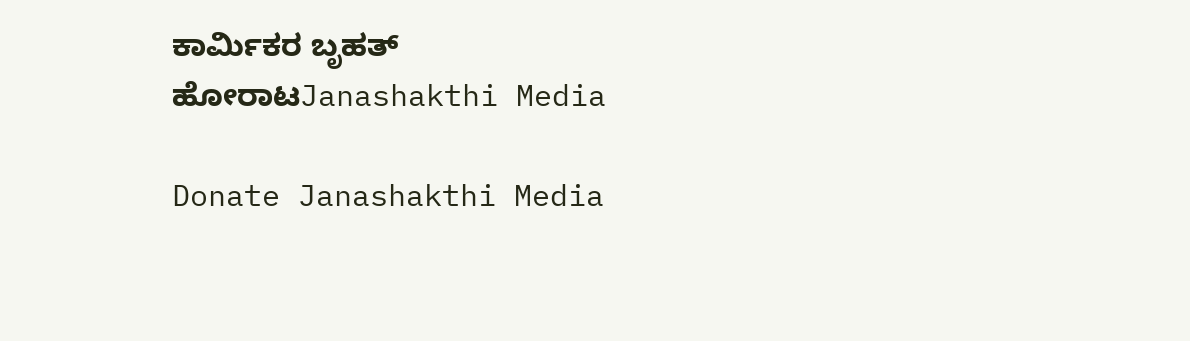ಕಾರ್ಮಿಕರ ಬೃಹತ್‌ ಹೋರಾಟJanashakthi Media

Donate Janashakthi Media